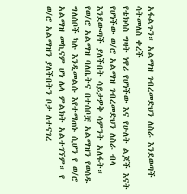አፋልጉን። አልማዝ ገብረመድህን ለስራ እንደወጣች ሳትመለስ ቀረች
የቴክሳስ ግዛት ነዋሪ የሆነችው እና የሁለት ልጆች እናት የሆነችው ወ/ሮ አልማዝ ገብረመድህን ለስራ ብላ እንደውጣች ያለችበት ሳይታዎቅ ሳምንት አለፋት። የወ/ሮ አልማዝ ባለቤትና በተሰቦቿ አልማዝን የወሰዱ ግለሰቦች ካሉ እንዲመልሱ እየተማጠኑ ሲሆን የ ወ/ሮ አልማዝ መኪናም ሆነ ሌላ ምልክት አልተገኘም። የ ወ/ሮ አልማዝን ያለችበትን ቦታ ለተናገረ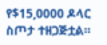የ$15,0000 ዶላር ስጦታ ተዘጋጅቷል።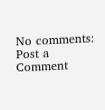No comments:
Post a Comment